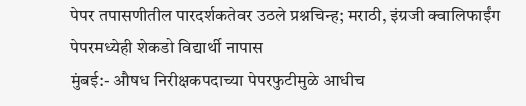पेपर तपासणीतील पारदर्शकतेवर उठले प्रश्नचिन्ह; मराठी, इंग्रजी क्वालिफाईंग पेपरमध्येही शेकडो विद्यार्थी नापास
मुंबई:- औषध निरीक्षकपदाच्या पेपरफुटीमुळे आधीच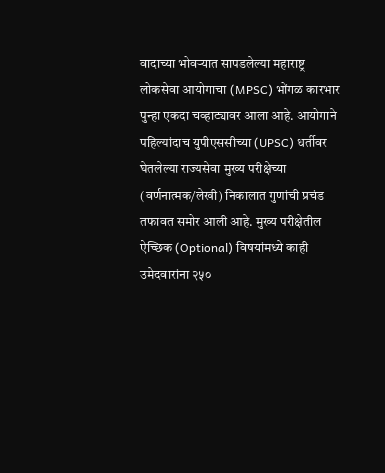वादाच्या भोवऱ्यात सापडलेल्या महाराष्ट्र लोकसेवा आयोगाचा (MPSC) भोंगळ कारभार पुन्हा एकदा चव्हाट्यावर आला आहे. आयोगाने पहिल्यांदाच युपीएससीच्या (UPSC) धर्तीवर घेतलेल्या राज्यसेवा मुख्य परीक्षेच्या (वर्णनात्मक/लेखी) निकालात गुणांची प्रचंड तफावत समोर आली आहे. मुख्य परीक्षेतील ऐच्छिक (Optional) विषयांमध्ये काही उमेदवारांना २५०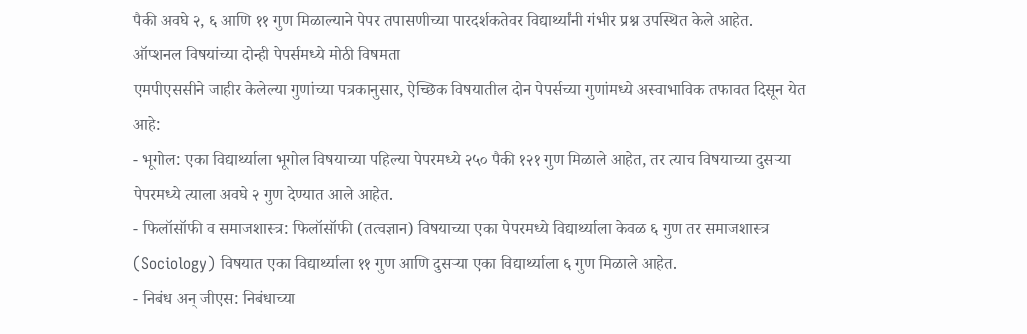पैकी अवघे २, ६ आणि ११ गुण मिळाल्याने पेपर तपासणीच्या पारदर्शकतेवर विद्यार्थ्यांनी गंभीर प्रश्न उपस्थित केले आहेत.
ऑप्शनल विषयांच्या दोन्ही पेपर्समध्ये मोठी विषमता
एमपीएससीने जाहीर केलेल्या गुणांच्या पत्रकानुसार, ऐच्छिक विषयातील दोन पेपर्सच्या गुणांमध्ये अस्वाभाविक तफावत दिसून येत आहे:
- भूगोल: एका विद्यार्थ्याला भूगोल विषयाच्या पहिल्या पेपरमध्ये २५० पैकी १२१ गुण मिळाले आहेत, तर त्याच विषयाच्या दुसऱ्या पेपरमध्ये त्याला अवघे २ गुण देण्यात आले आहेत.
- फिलॉसॉफी व समाजशास्त्र: फिलॉसॉफी (तत्वज्ञान) विषयाच्या एका पेपरमध्ये विद्यार्थ्याला केवळ ६ गुण तर समाजशास्त्र (Sociology) विषयात एका विद्यार्थ्याला ११ गुण आणि दुसऱ्या एका विद्यार्थ्याला ६ गुण मिळाले आहेत.
- निबंध अन् जीएस: निबंधाच्या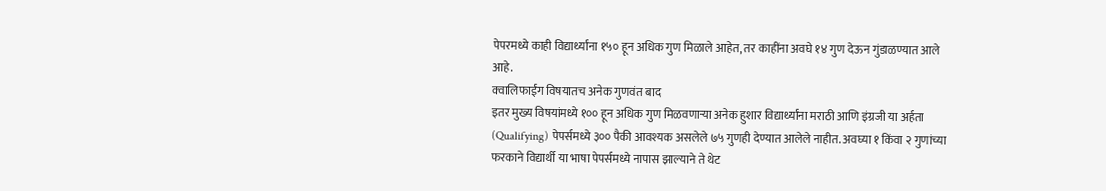पेपरमध्ये काही विद्यार्थ्यांना १५० हून अधिक गुण मिळाले आहेत, तर काहींना अवघे १४ गुण देऊन गुंडाळण्यात आले आहे.
क्वालिफाईंग विषयातच अनेक गुणवंत बाद
इतर मुख्य विषयांमध्ये १०० हून अधिक गुण मिळवणाऱ्या अनेक हुशार विद्यार्थ्यांना मराठी आणि इंग्रजी या अर्हता (Qualifying) पेपर्समध्ये ३०० पैकी आवश्यक असलेले ७५ गुणही देण्यात आलेले नाहीत. अवघ्या १ किंवा २ गुणांच्या फरकाने विद्यार्थी या भाषा पेपर्समध्ये नापास झाल्याने ते थेट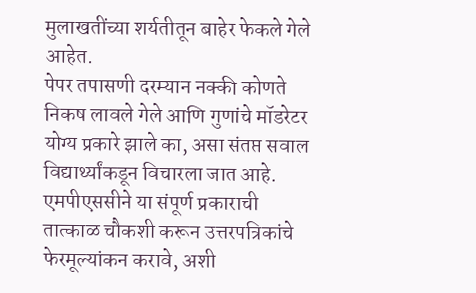मुलाखतींच्या शर्यतीतून बाहेर फेकले गेले आहेत.
पेपर तपासणी दरम्यान नक्की कोणते निकष लावले गेले आणि गुणांचे मॉडरेटर योग्य प्रकारे झाले का, असा संतप्त सवाल विद्यार्थ्यांकडून विचारला जात आहे. एमपीएससीने या संपूर्ण प्रकाराची तात्काळ चौकशी करून उत्तरपत्रिकांचे फेरमूल्यांकन करावे, अशी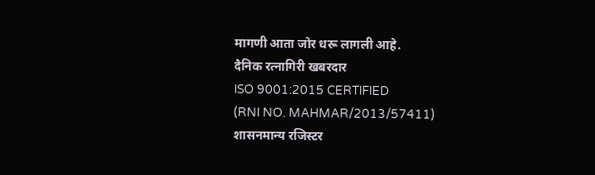मागणी आता जोर धरू लागली आहे.
दैनिक रत्नागिरी खबरदार
ISO 9001:2015 CERTIFIED
(RNI NO. MAHMAR/2013/57411)
शासनमान्य रजिस्टर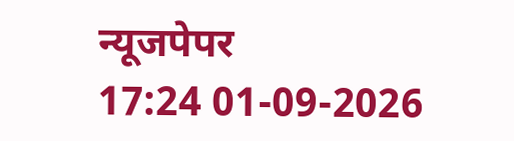न्यूजपेपर
17:24 01-09-2026